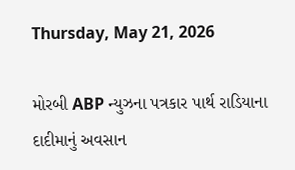Thursday, May 21, 2026

મોરબી ABP ન્યુઝના પત્રકાર પાર્થ રાડિયાના દાદીમાનું અવસાન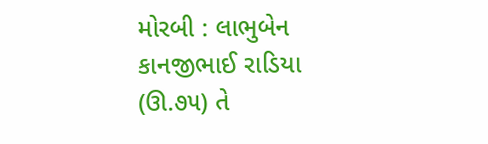મોરબી : લાભુબેન કાનજીભાઈ રાડિયા (ઊ.૭૫) તે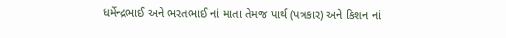ધર્મેન્દ્રભાઈ અને ભરતભાઈ નાં માતા તેમજ પાર્થ (પત્રકાર) અને કિશન નાં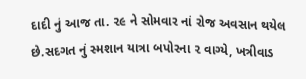દાદી નું આજ તા. ૨૯ ને સોમવાર નાં રોજ અવસાન થયેલ છે.સદગત નું સ્મશાન યાત્રા બપોરના ૨ વાગ્યે, ખત્રીવાડ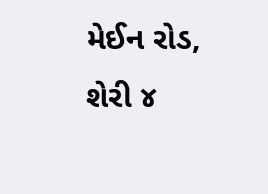મેઈન રોડ, શેરી ૪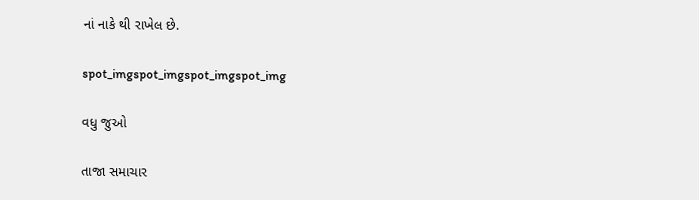નાં નાકે થી રાખેલ છે.

spot_imgspot_imgspot_imgspot_img

વધુ જુઓ

તાજા સમાચાર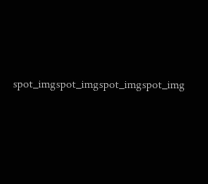spot_imgspot_imgspot_imgspot_img